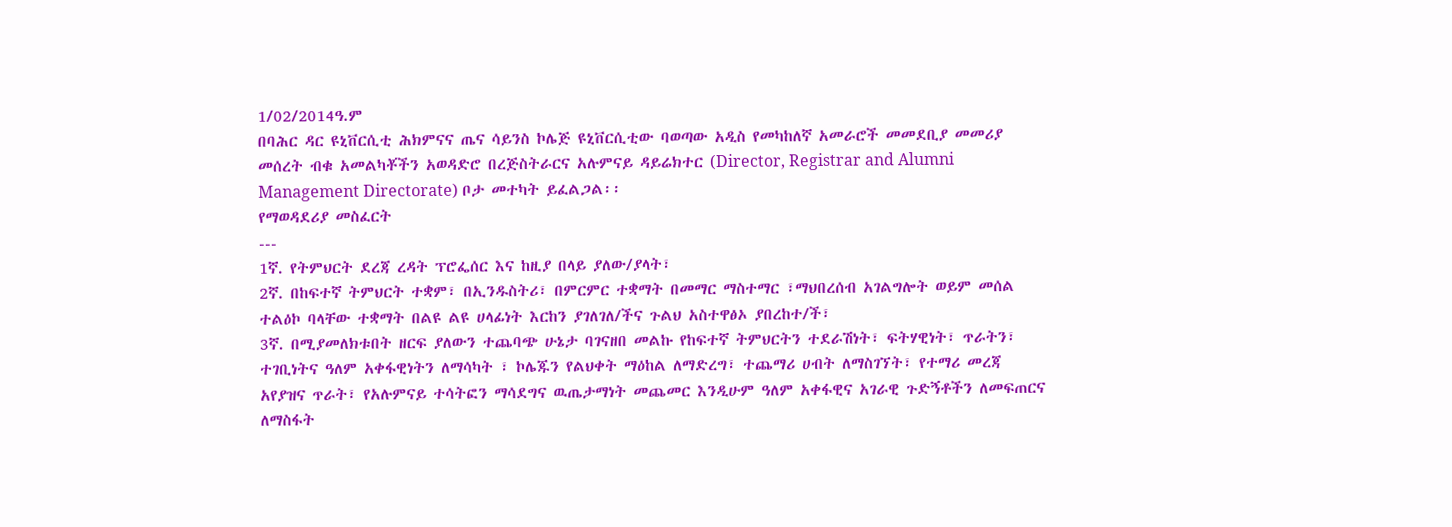1/02/2014ዓ.ም
በባሕር ዳር ዩኒቨርሲቲ ሕክምናና ጤና ሳይንስ ኮሌጅ ዩኒቨርሲቲው ባወጣው አዲስ የመካከለኛ አመራሮች መመደቢያ መመሪያ መሰረት ብቁ አመልካቾችን አወዳድሮ በረጅስትራርና አሉምናይ ዳይሬክተር (Director, Registrar and Alumni Management Directorate) ቦታ መተካት ይፈልጋል፡፡
የማወዳደሪያ መስፈርት
---
1ኛ. የትምህርት ደረጃ ረዳት ፕሮፌሰር እና ከዚያ በላይ ያለው/ያላት፣
2ኛ. በከፍተኛ ትምህርት ተቋም፣ በኢንዱስትሪ፣ በምርምር ተቋማት በመማር ማስተማር ፣ማህበረሰብ አገልግሎት ወይም መሰል ተልዕኮ ባላቸው ተቋማት በልዩ ልዩ ሀላፊነት እርከን ያገለገለ/ችና ጉልህ አስተዋፅኦ ያበረከተ/ች፣
3ኛ. በሚያመለክቱበት ዘርፍ ያለውን ተጨባጭ ሁኔታ ባገናዘበ መልኩ የከፍተኛ ትምህርትን ተደራሽነት፣ ፍትሃዊነት፣ ጥራትን፣ ተገቢነትና ዓለም አቀፋዊነትን ለማሳካት ፣ ኮሌጁን የልህቀት ማዕከል ለማድረግ፣ ተጨማሪ ሀብት ለማስገኘት፣ የተማሪ መረጃ አየያዝና ጥራት፣ የአሉምናይ ተሳትፎን ማሳደግና ዉጤታማነት መጨመር እንዲሁም ዓለም አቀፋዊና አገራዊ ጉድኝቶችን ለመፍጠርና ለማስፋት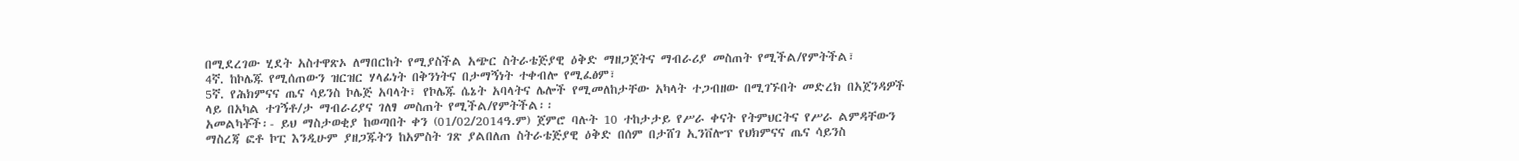በሚደረገው ሂደት አስተዋጽኦ ለማበርከት የሚያስችል አጭር ስትራቴጅያዊ ዕቅድ ማዘጋጀትና ማብራሪያ መስጠት የሚችል/የምትችል፣
4ኛ. ከኮሌጁ የሚሰጠውን ዝርዝር ሃላፊነት በቅንነትና በታማኝነት ተቀብሎ የሚፈፅም፣
5ኛ. የሕክምናና ጤና ሳይንስ ኮሌጅ አባላት፣ የኮሌጁ ሴኔት አባላትና ሌሎች የሚመለከታቸው አካላት ተጋብዘው በሚገኙበት መድረክ በአጀንዳዎች ላይ በአካል ተገኝቶ/ታ ማብራሪያና ገለፃ መስጠት የሚችል/የምትችል፡፡
አመልካቾች፡- ይህ ማስታወቂያ ከወጣበት ቀን (01/02/2014ዓ.ም) ጀምሮ ባሉት 10 ተከታታይ የሥራ ቀናት የትምህርትና የሥራ ልምዳቸውን ማስረጃ ፎቶ ኮፒ እንዲሁም ያዘጋጁትን ከአምስት ገጽ ያልበለጠ ስትራቴጅያዊ ዕቅድ በሰም በታሸገ ኢንቨሎፕ የህክምናና ጤና ሳይንስ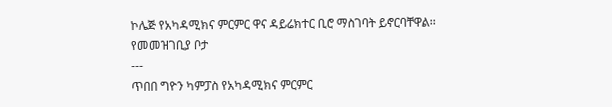ኮሌጅ የአካዳሚክና ምርምር ዋና ዳይሬክተር ቢሮ ማስገባት ይኖርባቸዋል፡፡
የመመዝገቢያ ቦታ
---
ጥበበ ግዮን ካምፓስ የአካዳሚክና ምርምር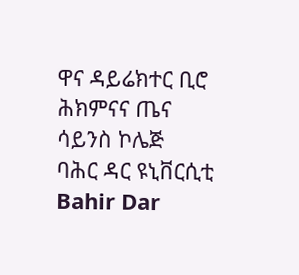ዋና ዳይሬክተር ቢሮ
ሕክምናና ጤና ሳይንስ ኮሌጅ
ባሕር ዳር ዩኒቨርሲቲ
Bahir Dar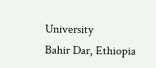University
Bahir Dar, Ethiopia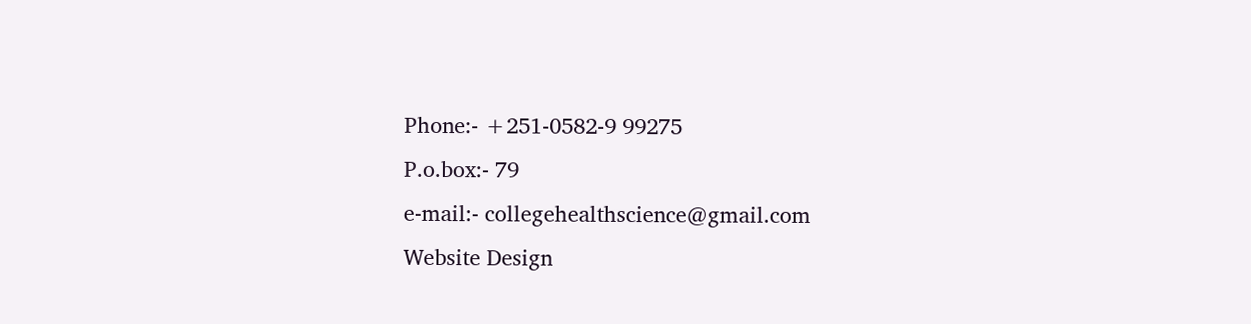Phone:- +251-0582-9 99275
P.o.box:- 79
e-mail:- collegehealthscience@gmail.com
Website Design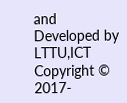and Developed by LTTU,ICT Copyright © 2017-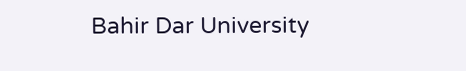Bahir Dar University